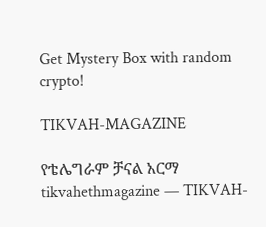Get Mystery Box with random crypto!

TIKVAH-MAGAZINE

የቴሌግራም ቻናል አርማ tikvahethmagazine — TIKVAH-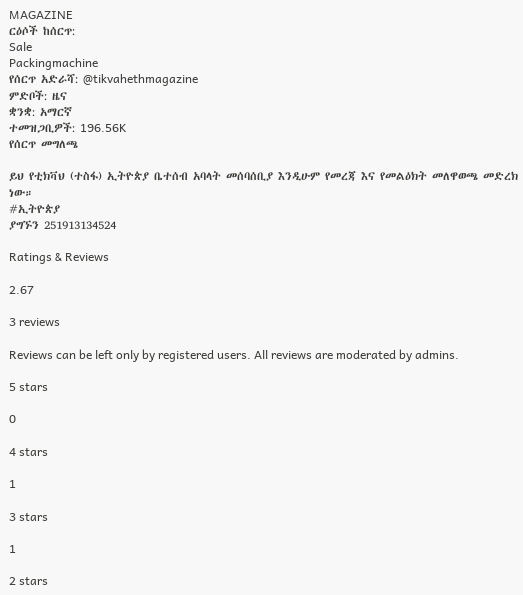MAGAZINE
ርዕሶች ከሰርጥ:
Sale
Packingmachine
የሰርጥ አድራሻ: @tikvahethmagazine
ምድቦች: ዜና
ቋንቋ: አማርኛ
ተመዝጋቢዎች: 196.56K
የሰርጥ መግለጫ

ይህ የቲክቫህ (ተስፋ) ኢትዮጵያ ቤተሰብ አባላት መሰባሰቢያ እንዲሁም የመረጃ እና የመልዕክት መለዋወጫ መድረክ ነው።
#ኢትዮጵያ
ያግኙን 251913134524

Ratings & Reviews

2.67

3 reviews

Reviews can be left only by registered users. All reviews are moderated by admins.

5 stars

0

4 stars

1

3 stars

1

2 stars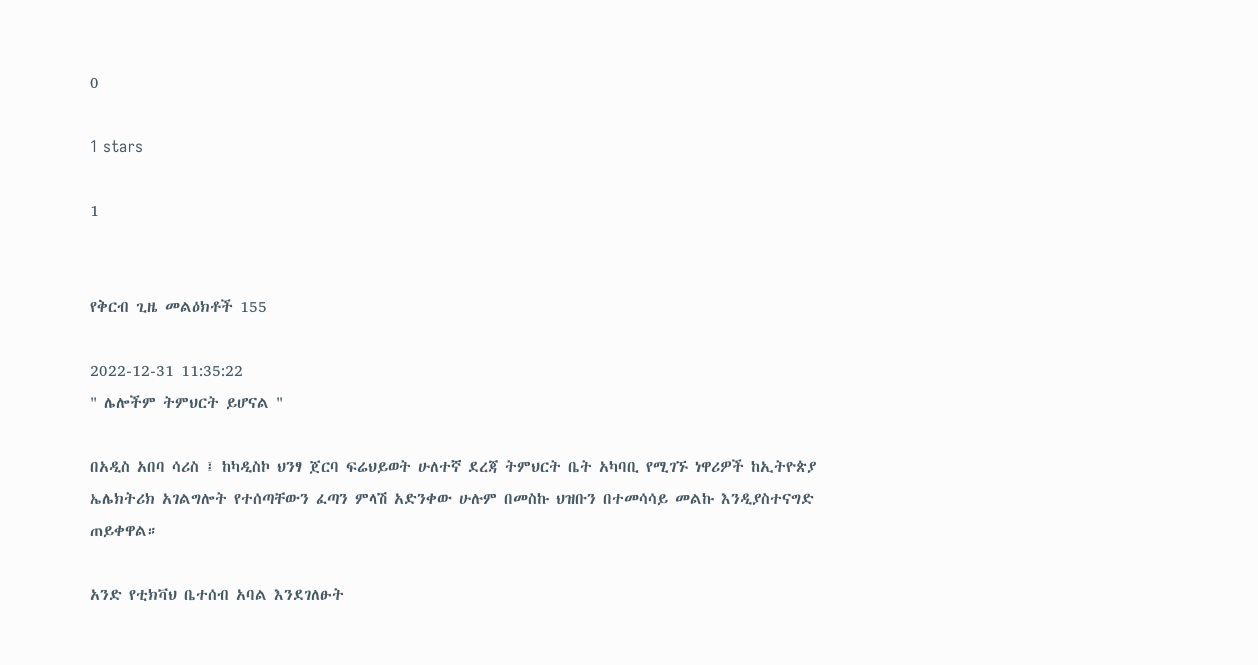0

1 stars

1


የቅርብ ጊዜ መልዕክቶች 155

2022-12-31 11:35:22
" ሌሎችም ትምህርት ይሆናል "

በአዲስ አበባ ሳሪስ ፤ ከካዲስኮ ህንፃ ጀርባ ፍሬህይወት ሁለተኛ ደረጃ ትምህርት ቤት አካባቢ የሚገኙ ነዋሪዎች ከኢትዮጵያ ኤሌክትሪክ አገልግሎት የተሰጣቸውን ፈጣን ምላሽ አድንቀው ሁሉም በመስኩ ህዝቡን በተመሳሳይ መልኩ እንዲያስተናግድ ጠይቀዋል።

አንድ የቲክቫህ ቤተሰብ አባል እንደገለፁት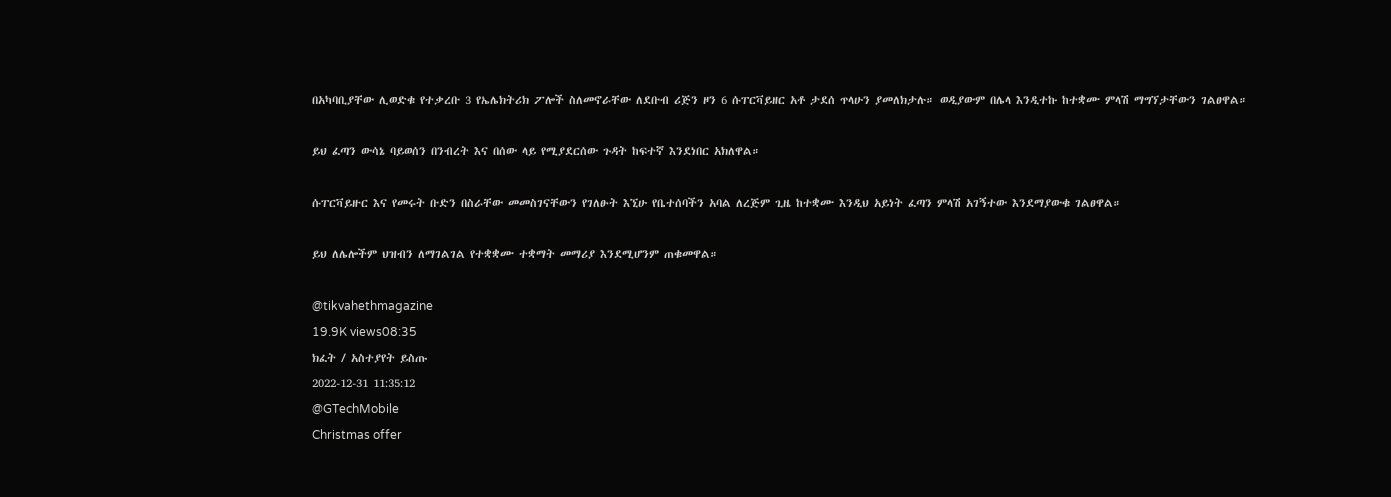በአካባቢያቸው ሊወድቁ የተቃረቡ 3 የኤሌክትሪክ ፖሎች ስለመኖራቸው ለደቡብ ሪጅን ዞን 6 ሱፐርቫይዘር አቶ ታደሰ ጥላሁን ያመለክታሉ። ወዲያውም በሌላ እንዲተኩ ከተቋሙ ምላሽ ማግኘታቸውን ገልፀዋል።

ይህ ፈጣን ውሳኔ ባይወሰን በንብረት እና በሰው ላይ የሚያደርሰው ጉዳት ከፍተኛ እንደነበር አክለዋል።

ሱፐርቫይዙር እና የመሩት ቡድን በስራቸው መመስገናቸውን የገለፁት እኚሁ የቤተሰባችን አባል ለረጅም ጊዜ ከተቋሙ እንዲህ አይነት ፈጣን ምላሽ አገኝተው እንደማያውቁ ገልፀዋል።

ይህ ለሌሎችም ህዝብን ለማገልገል የተቋቋሙ ተቋማት መማሪያ እንደሚሆንም ጠቁመዋል።

@tikvahethmagazine
19.9K views08:35
ክፈት / አስተያየት ይስጡ
2022-12-31 11:35:12
@GTechMobile
Christmas offer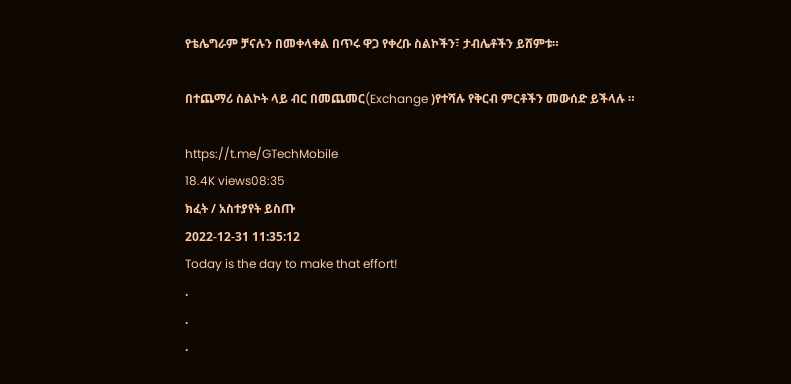የቴሌግራም ቻናሉን በመቀላቀል በጥሩ ዋጋ የቀረቡ ስልኮችን፣ ታብሌቶችን ይሸምቱ።

በተጨማሪ ስልኮት ላይ ብር በመጨመር(Exchange )የተሻሉ የቅርብ ምርቶችን መውሰድ ይችላሉ ።

https://t.me/GTechMobile
18.4K views08:35
ክፈት / አስተያየት ይስጡ
2022-12-31 11:35:12
Today is the day to make that effort!
.
.
.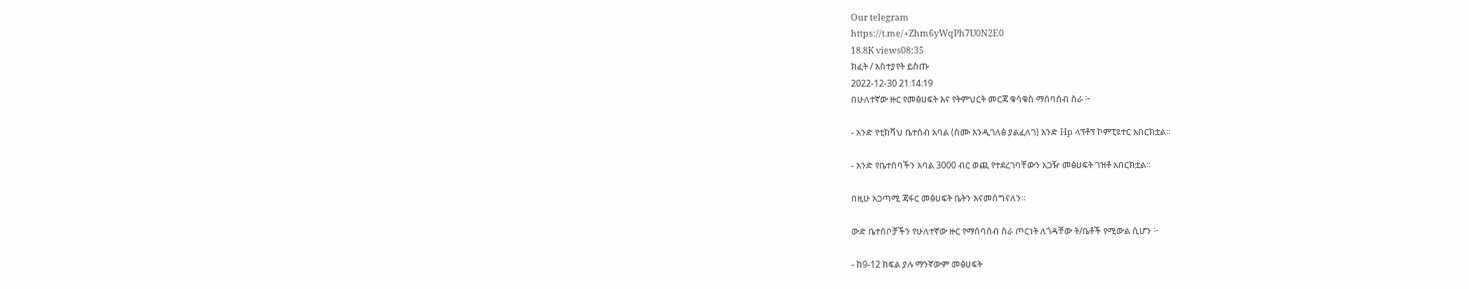Our telegram
https://t.me/+Zhm6yWqPh7U0N2E0
18.8K views08:35
ክፈት / አስተያየት ይስጡ
2022-12-30 21:14:19
በሁለተኛው ዙር የመፅሀፍት እና የትምህርት መርጃ ቁሳቁስ ማሰባሰብ ስራ ፦

- አንድ የቲክቫህ ቤተሰብ አባል (ስሙ እንዲገለፅ ያልፈለገ) አንድ Hp ላፕቶፕ ኮምፒዩተር አበርክቷል።

- አንድ የቤተሰባችን አባል 3000 ብር ወጪ የተደረገባቸውን አጋዥ መፅሀፍት ገዝቶ አበርክቷል።

በዚሁ አጋጣሚ ጃፋር መፅሀፍት ቤትን እናመሰግናለን።

ውድ ቤተሰቦቻችን የሁለተኛው ዙር የማሰባሰብ ስራ ጦርነት ለጎዳቸው ት/ቤቶች የሚውል ሲሆን ፦

- ከ9-12 ክፍል ያሉ ማንኛውም መፅሀፍት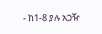- ከ1-8 ያሉ አጋዥ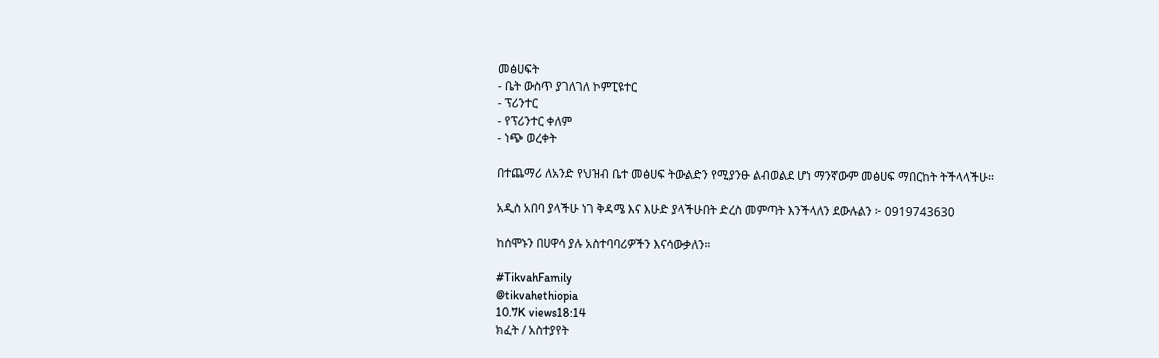መፅሀፍት
- ቤት ውስጥ ያገለገለ ኮምፒዩተር
- ፕሪንተር
- የፕሪንተር ቀለም
- ነጭ ወረቀት

በተጨማሪ ለአንድ የህዝብ ቤተ መፅሀፍ ትውልድን የሚያንፁ ልብወልደ ሆነ ማንኛውም መፅሀፍ ማበርከት ትችላላችሁ።

አዲስ አበባ ያላችሁ ነገ ቅዳሜ እና እሁድ ያላችሁበት ድረስ መምጣት እንችላለን ደውሉልን ፦ 0919743630

ከሰሞኑን በሀዋሳ ያሉ አስተባባሪዎችን እናሳውቃለን።

#TikvahFamily
@tikvahethiopia
10.7K views18:14
ክፈት / አስተያየት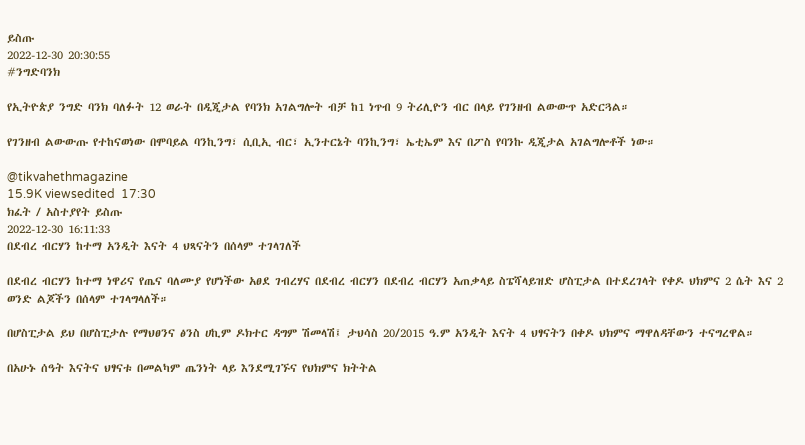ይስጡ
2022-12-30 20:30:55
#ንግድባንክ

የኢትዮጵያ ንግድ ባንክ ባለፉት 12 ወራት በዲጂታል የባንክ አገልግሎት ብቻ ከ1 ነጥብ 9 ትሪሊዮን ብር በላይ የገንዘብ ልውውጥ አድርጓል።

የገንዘብ ልውውጡ የተከናወነው በሞባይል ባንኪንግ፣ ሲቢኢ ብር፣ ኢንተርኔት ባንኪንግ፣ ኤቲኤም እና በፖስ የባንኩ ዲጂታል አገልግሎቶች ነው።

@tikvahethmagazine
15.9K viewsedited  17:30
ክፈት / አስተያየት ይስጡ
2022-12-30 16:11:33
በደብረ ብርሃን ከተማ አንዲት እናት 4 ህጻናትን በሰላም ተገላገለች

በደብረ ብርሃን ከተማ ነዋሪና የጤና ባለሙያ የሆነችው አፀደ ገብረሃና በደብረ ብርሃን በደብረ ብርሃን አጠቃላይ ስፔሻላይዝድ ሆስፒታል በተደረገላት የቀዶ ህክምና 2 ሴት እና 2 ወንድ ልጆችን በሰላም ተገላግላለች።

በሆስፒታል ይህ በሆስፒታሉ የማህፀንና ፅንስ ሀኪም ዶክተር ዳግም ሽመላሽ፤ ታህሳስ 20/2015 ዓ.ም አንዲት እናት 4 ህፃናትን በቀዶ ህክምና ማዋለዳቸውን ተናግረዋል።

በአሁኑ ሰዓት እናትና ህፃናቱ በመልካም ጤንነት ላይ እንደሚገኙና የህክምና ክትትል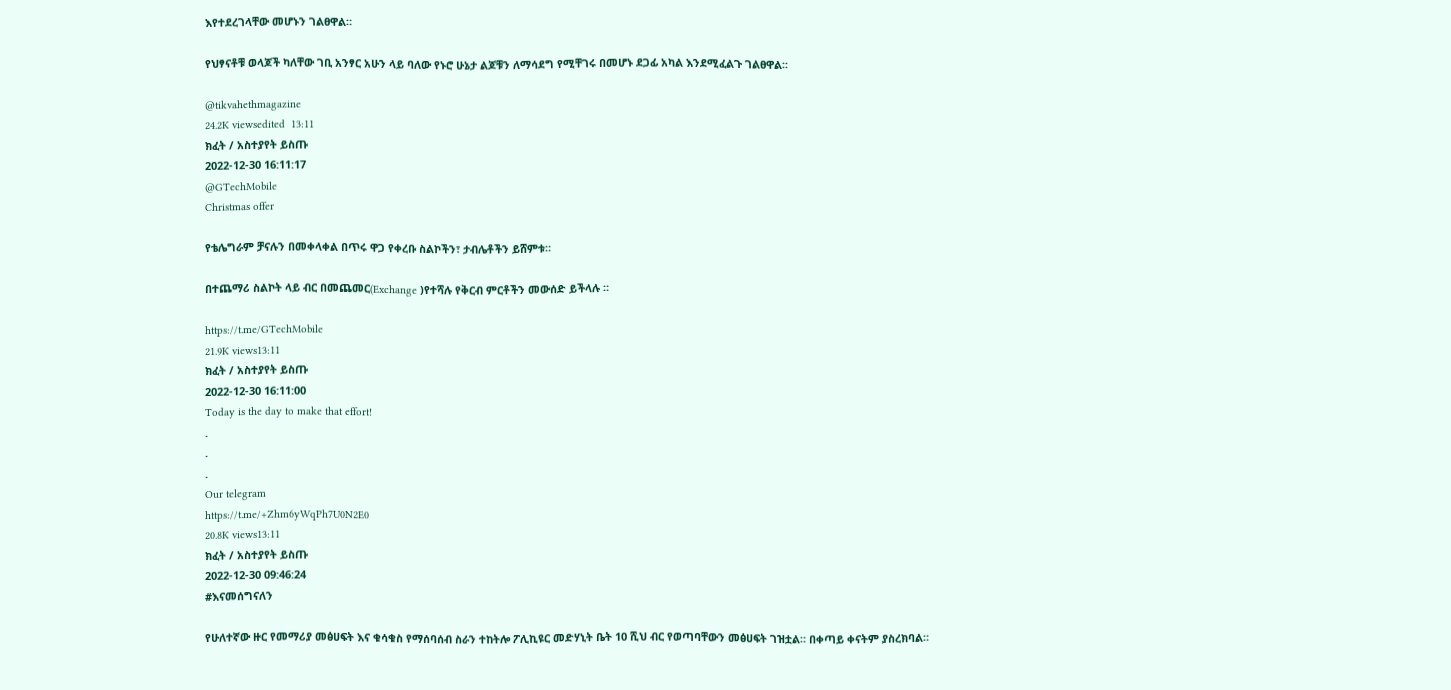እየተደረገላቸው መሆኑን ገልፀዋል።

የህፃናቶቹ ወላጆች ካለቸው ገቢ አንፃር አሁን ላይ ባለው የኑሮ ሁኔታ ልጆቹን ለማሳደግ የሚቸገሩ በመሆኑ ደጋፊ አካል እንደሚፈልጉ ገልፀዋል፡፡

@tikvahethmagazine
24.2K viewsedited  13:11
ክፈት / አስተያየት ይስጡ
2022-12-30 16:11:17
@GTechMobile
Christmas offer

የቴሌግራም ቻናሉን በመቀላቀል በጥሩ ዋጋ የቀረቡ ስልኮችን፣ ታብሌቶችን ይሸምቱ።

በተጨማሪ ስልኮት ላይ ብር በመጨመር(Exchange )የተሻሉ የቅርብ ምርቶችን መውሰድ ይችላሉ ።

https://t.me/GTechMobile
21.9K views13:11
ክፈት / አስተያየት ይስጡ
2022-12-30 16:11:00
Today is the day to make that effort!
.
.
.
Our telegram
https://t.me/+Zhm6yWqPh7U0N2E0
20.8K views13:11
ክፈት / አስተያየት ይስጡ
2022-12-30 09:46:24
#እናመሰግናለን

የሁለተኛው ዙር የመማሪያ መፅሀፍት እና ቁሳቁስ የማሰባሰብ ስራን ተከትሎ ፖሊኪዩር መድሃኒት ቤት 10 ሺህ ብር የወጣባቸውን መፅሀፍት ገዝቷል። በቀጣይ ቀናትም ያስረክባል።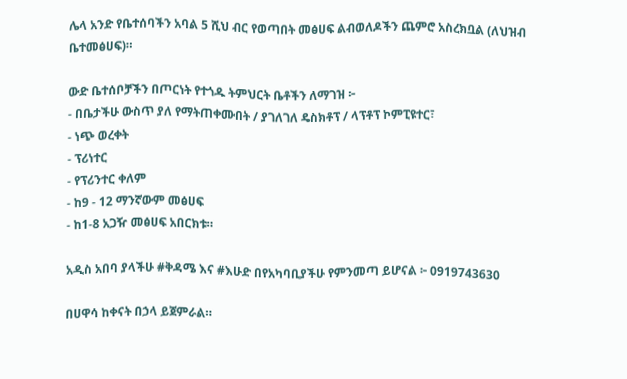ሌላ አንድ የቤተሰባችን አባል 5 ሺህ ብር የወጣበት መፅሀፍ ልብወለዶችን ጨምሮ አስረክቧል (ለህዝብ ቤተመፅሀፍ)።

ውድ ቤተሰቦቻችን በጦርነት የተጎዱ ትምህርት ቤቶችን ለማገዝ ፦
- በቤታችሁ ውስጥ ያለ የማትጠቀሙበት / ያገለገለ ዴስክቶፕ / ላፕቶፕ ኮምፒዩተር፣
- ነጭ ወረቀት
- ፕሪነተር
- የፕሪንተር ቀለም
- ከ9 - 12 ማንኛውም መፅሀፍ
- ከ1-8 አጋዥ መፅሀፍ አበርክቱ።

አዲስ አበባ ያላችሁ #ቅዳሜ እና #እሁድ በየአካባቢያችሁ የምንመጣ ይሆናል ፦ 0919743630

በሀዋሳ ከቀናት በኃላ ይጀምራል።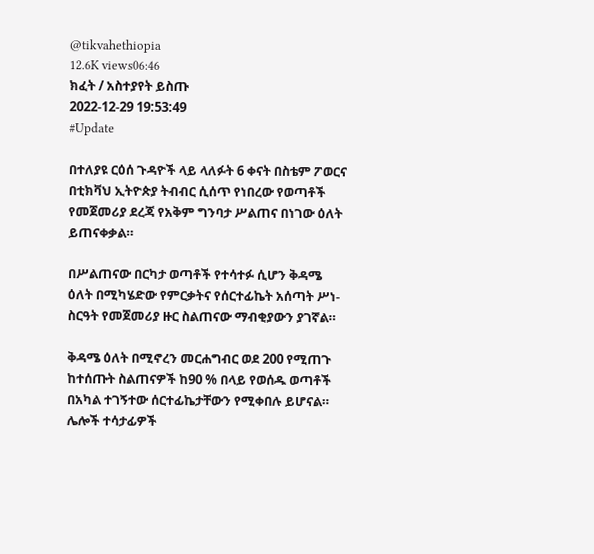@tikvahethiopia
12.6K views06:46
ክፈት / አስተያየት ይስጡ
2022-12-29 19:53:49
#Update

በተለያዩ ርዕሰ ጉዳዮች ላይ ላለፉት 6 ቀናት በስቴም ፖወርና በቲክቫህ ኢትዮጵያ ትብብር ሲሰጥ የነበረው የወጣቶች የመጀመሪያ ደረጃ የአቅም ግንባታ ሥልጠና በነገው ዕለት ይጠናቀቃል።

በሥልጠናው በርካታ ወጣቶች የተሳተፉ ሲሆን ቅዳሜ ዕለት በሚካሄድው የምርቃትና የሰርተፊኬት አሰጣት ሥነ-ስርዓት የመጀመሪያ ዙር ስልጠናው ማብቂያውን ያገኛል።

ቅዳሜ ዕለት በሚኖረን መርሐግብር ወደ 200 የሚጠጉ ከተሰጡት ስልጠናዎች ከ90 % በላይ የወሰዱ ወጣቶች በአካል ተገኝተው ሰርተፊኬታቸውን የሚቀበሉ ይሆናል። ሌሎች ተሳታፊዎች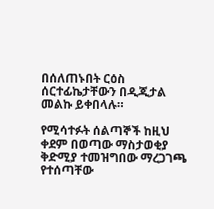በሰለጠኑበት ርዕስ ሰርተፊኬታቸውን በዲጂታል መልኩ ይቀበላሉ።

የሚሳተፉት ሰልጣኞች ከዚህ ቀደም በወጣው ማስታወቂያ ቅድሚያ ተመዝግበው ማረጋገጫ የተሰጣቸው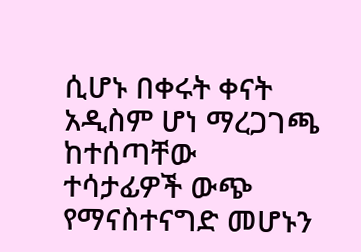ሲሆኑ በቀሩት ቀናት አዲስም ሆነ ማረጋገጫ ከተሰጣቸው ተሳታፊዎች ውጭ የማናስተናግድ መሆኑን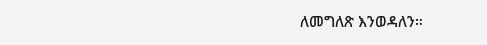ለመግለጽ እንወዳለን።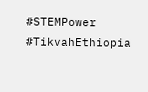#STEMPower #TikvahEthiopia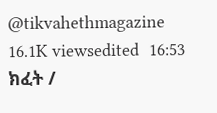@tikvahethmagazine
16.1K viewsedited  16:53
ክፈት /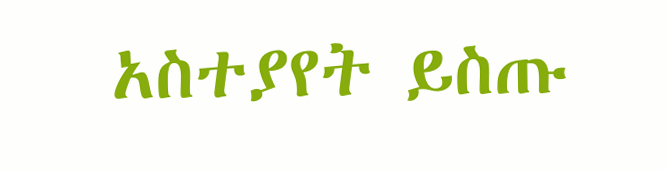አስተያየት ይስጡ